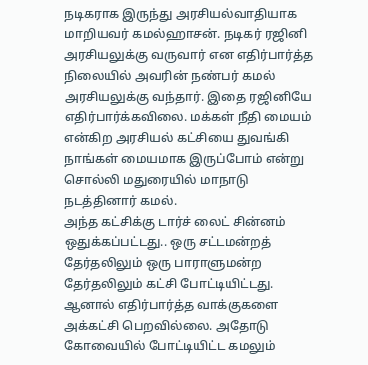நடிகராக இருந்து அரசியல்வாதியாக மாறியவர் கமல்ஹாசன். நடிகர் ரஜினி அரசியலுக்கு வருவார் என எதிர்பார்த்த நிலையில் அவரின் நண்பர் கமல் அரசியலுக்கு வந்தார். இதை ரஜினியே எதிர்பார்க்கவிலை. மக்கள் நீதி மையம் என்கிற அரசியல் கட்சியை துவங்கி நாங்கள் மையமாக இருப்போம் என்று சொல்லி மதுரையில் மாநாடு நடத்தினார் கமல்.
அந்த கட்சிக்கு டார்ச் லைட் சின்னம் ஒதுக்கப்பட்டது.. ஒரு சட்டமன்றத் தேர்தலிலும் ஒரு பாராளுமன்ற தேர்தலிலும் கட்சி போட்டியிட்டது. ஆனால் எதிர்பார்த்த வாக்குகளை அக்கட்சி பெறவில்லை. அதோடு கோவையில் போட்டியிட்ட கமலும்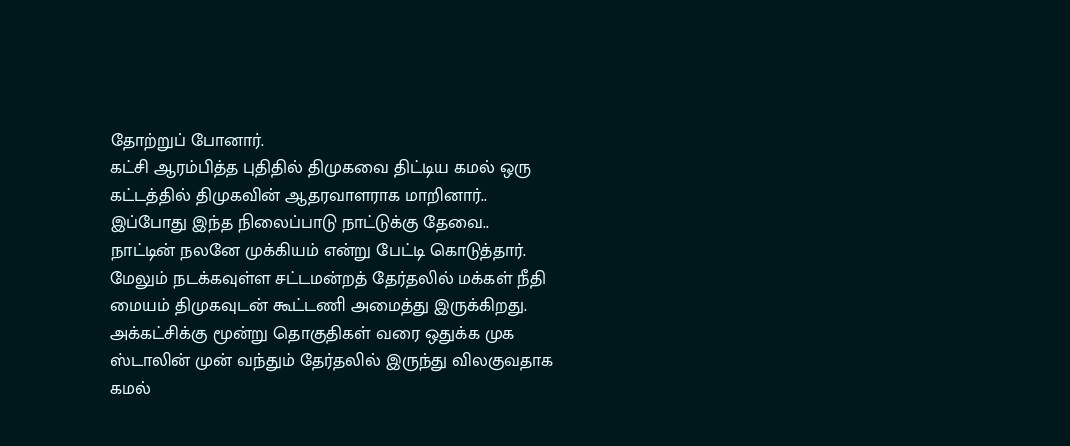தோற்றுப் போனார்.
கட்சி ஆரம்பித்த புதிதில் திமுகவை திட்டிய கமல் ஒரு கட்டத்தில் திமுகவின் ஆதரவாளராக மாறினார்.. இப்போது இந்த நிலைப்பாடு நாட்டுக்கு தேவை.. நாட்டின் நலனே முக்கியம் என்று பேட்டி கொடுத்தார்.
மேலும் நடக்கவுள்ள சட்டமன்றத் தேர்தலில் மக்கள் நீதி மையம் திமுகவுடன் கூட்டணி அமைத்து இருக்கிறது. அக்கட்சிக்கு மூன்று தொகுதிகள் வரை ஒதுக்க முக ஸ்டாலின் முன் வந்தும் தேர்தலில் இருந்து விலகுவதாக கமல்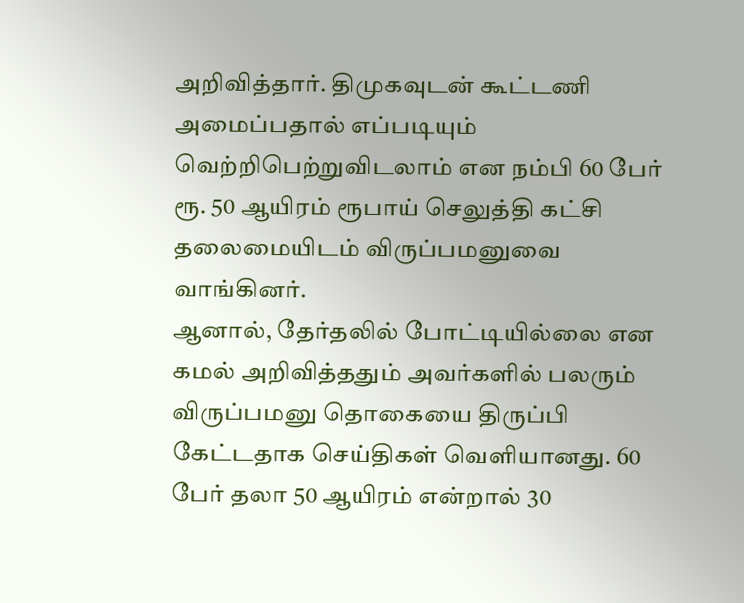அறிவித்தார். திமுகவுடன் கூட்டணி அமைப்பதால் எப்படியும் வெற்றிபெற்றுவிடலாம் என நம்பி 60 பேர் ரூ. 50 ஆயிரம் ரூபாய் செலுத்தி கட்சி தலைமையிடம் விருப்பமனுவை வாங்கினர்.
ஆனால், தேர்தலில் போட்டியில்லை என கமல் அறிவித்ததும் அவர்களில் பலரும் விருப்பமனு தொகையை திருப்பி கேட்டதாக செய்திகள் வெளியானது. 60 பேர் தலா 50 ஆயிரம் என்றால் 30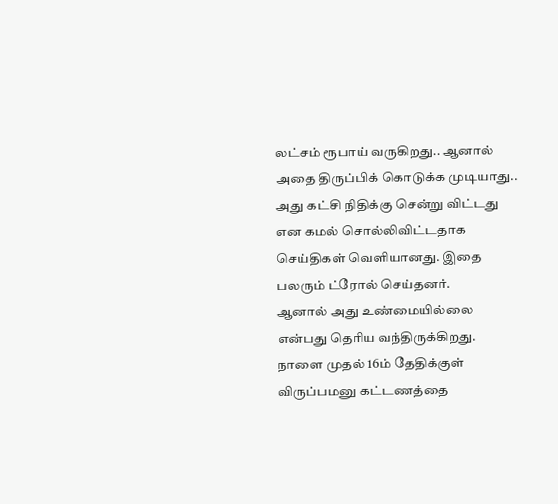லட்சம் ரூபாய் வருகிறது.. ஆனால் அதை திருப்பிக் கொடுக்க முடியாது.. அது கட்சி நிதிக்கு சென்று விட்டது என கமல் சொல்லிவிட்டதாக செய்திகள் வெளியானது. இதை பலரும் ட்ரோல் செய்தனர்.
ஆனால் அது உண்மையில்லை என்பது தெரிய வந்திருக்கிறது. நாளை முதல் 16ம் தேதிக்குள் விருப்பமனு கட்டணத்தை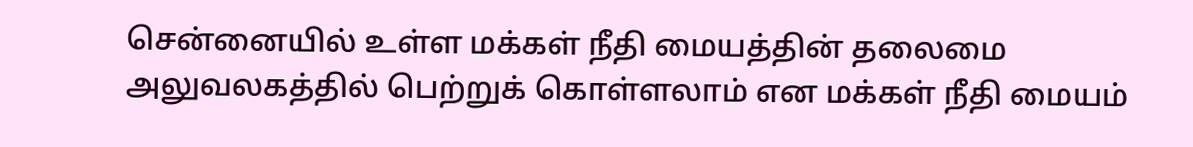சென்னையில் உள்ள மக்கள் நீதி மையத்தின் தலைமை அலுவலகத்தில் பெற்றுக் கொள்ளலாம் என மக்கள் நீதி மையம்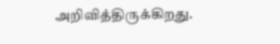அறிவித்திருக்கிறது.